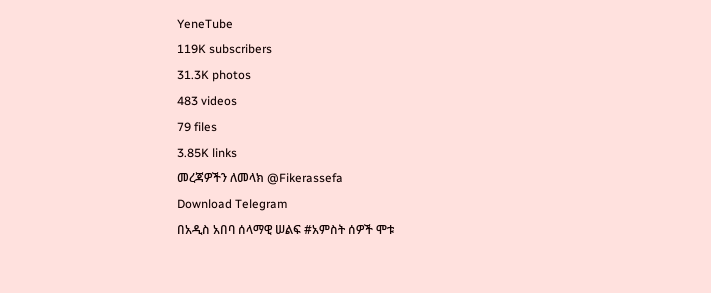YeneTube
119K subscribers
31.3K photos
483 videos
79 files
3.85K links
መረጃዎችን ለመላክ @Fikerassefa
Download Telegram
በአዲስ አበባ ሰላማዊ ሠልፍ #አምስት ሰዎች ሞቱ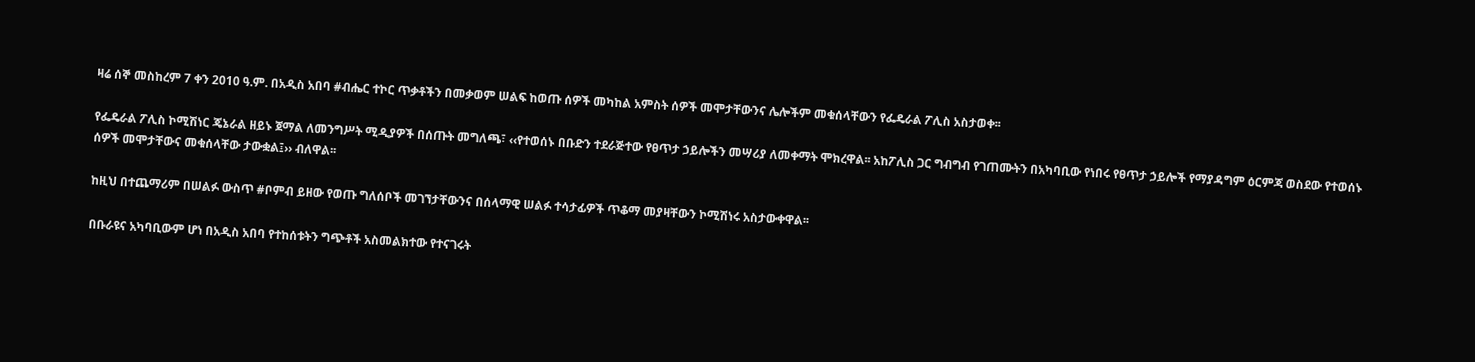ዛሬ ሰኞ መስከረም 7 ቀን 2010 ዓ.ም. በአዲስ አበባ #ብሔር ተኮር ጥቃቶችን በመቃወም ሠልፍ ከወጡ ሰዎች መካከል አምስት ሰዎች መሞታቸውንና ሌሎችም መቁሰላቸውን የፌዴራል ፖሊስ አስታወቀ፡፡

የፌዴራል ፖሊስ ኮሚሽነር ጄኔራል ዘይኑ ጀማል ለመንግሥት ሚዲያዎች በሰጡት መግለጫ፣ ‹‹የተወሰኑ በቡድን ተደራጅተው የፀጥታ ኃይሎችን መሣሪያ ለመቀማት ሞክረዋል፡፡ አከፖሊስ ጋር ግብግብ የገጠሙትን በአካባቢው የነበሩ የፀጥታ ኃይሎች የማያዳግም ዕርምጃ ወስደው የተወሰኑ ሰዎች መሞታቸውና መቁሰላቸው ታውቋል፤›› ብለዋል፡፡

ከዚህ በተጨማሪም በሠልፉ ውስጥ #ቦምብ ይዘው የወጡ ግለሰቦች መገኘታቸውንና በሰላማዊ ሠልፉ ተሳታፊዎች ጥቆማ መያዛቸውን ኮሚሽነሩ አስታውቀዋል፡፡

በቡራዩና አካባቢውም ሆነ በአዲስ አበባ የተከሰቱትን ግጭቶች አስመልክተው የተናገሩት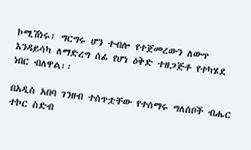ኮሚሽነሩ፣ ግርግሩ ሆን ተብሎ የተጀመረውን ለውጥ እንዳይሳካ ለማድረግ ሰፊ የሆነ ዕቅድ ተዘጋጅቶ የተካሄደ ነበር ብለዋል፡፡

በአዲስ አበባ ገንዘብ ተሰጥቷቸው የተሰማሩ ግለሰቦች ብሔር ተኮር ስድብ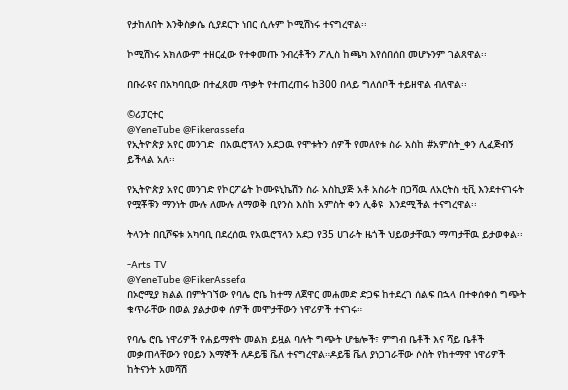የታከለበት እንቅስቃሴ ሲያደርጉ ነበር ሲሉም ኮሚሽነሩ ተናግረዋል፡፡

ኮሚሽነሩ አክለውም ተዘርፈው የተቀመጡ ንብረቶችን ፖሊስ ከጫካ እየሰበሰበ መሆኑንም ገልጸዋል፡፡

በቡራዩና በአካባቢው በተፈጸመ ጥቃት የተጠረጠሩ ከ300 በላይ ግለሰቦች ተይዘዋል ብለዋል፡፡

©ሪፓርተር
@YeneTube @Fikerassefa
የኢትዮጵያ አየር መንገድ  በአዉሮፕላን አደጋዉ የሞቱትን ሰዎች የመለየቱ ስራ አስከ #አምስት_ቀን ሊፈጅብኝ ይችላል አለ፡፡

የኢትዮጵያ አየር መንገድ የኮርፖሬት ኮሙዩኒኬሽን ስራ አስኪያጅ አቶ አስራት በጋሻዉ ለአርትስ ቲቪ እንደተናገሩት የሟቾቹን ማንነት ሙሉ ለሙሉ ለማወቅ ቢየንስ እስከ አምስት ቀን ሊቆዩ  እንደሚችል ተናግረዋል፡፡

ትላንት በቢሾፍቱ አካባቢ በደረሰዉ የአዉሮፕላን አደጋ የ35 ሀገራት ዜጎች ህይወታቸዉን ማጣታቸዉ ይታወቀል፡፡

-Arts TV
@YeneTube @FikerAssefa
በኦሮሚያ ክልል በምትገኘው የባሌ ሮቤ ከተማ ለጀዋር መሐመድ ድጋፍ ከተደረገ ሰልፍ በኋላ በተቀሰቀሰ ግጭት ቁጥራቸው በወል ያልታወቀ ሰዎች መሞታቸውን ነዋሪዎች ተናገሩ።

የባሌ ሮቤ ነዋሪዎች የሐይማኖት መልክ ይዟል ባሉት ግጭት ሆቴሎች፣ ምግብ ቤቶች እና ሻይ ቤቶች መቃጠላቸውን የዐይን እማኞች ለዶይቼ ቬለ ተናግረዋል።ዶይቼ ቬለ ያነጋገራቸው ሶስት የከተማዋ ነዋሪዎች ከትናንት አመሻሽ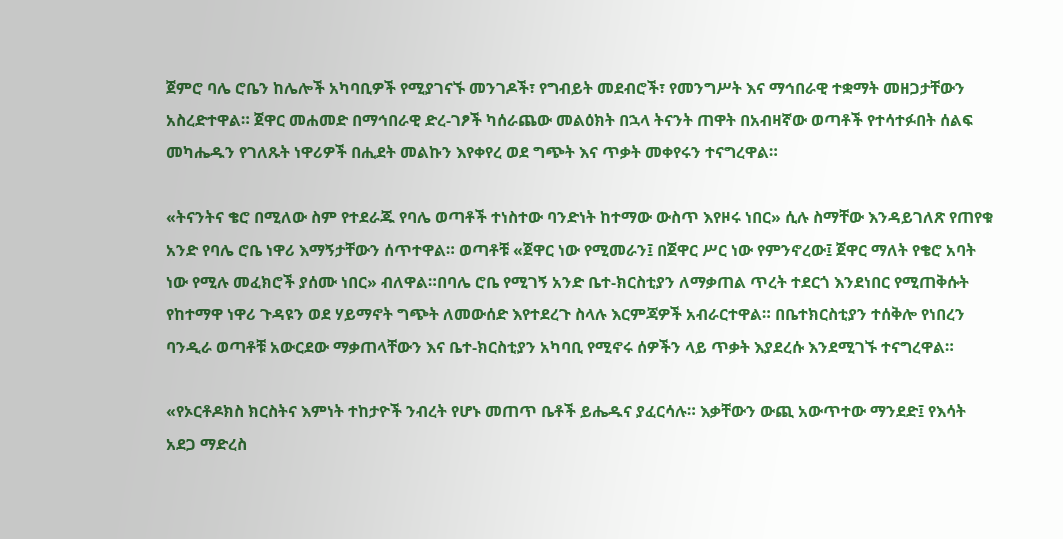ጀምሮ ባሌ ሮቤን ከሌሎች አካባቢዎች የሚያገናኙ መንገዶች፣ የግብይት መደብሮች፣ የመንግሥት እና ማኅበራዊ ተቋማት መዘጋታቸውን አስረድተዋል። ጀዋር መሐመድ በማኅበራዊ ድረ-ገፆች ካሰራጨው መልዕክት በኋላ ትናንት ጠዋት በአብዛኛው ወጣቶች የተሳተፉበት ሰልፍ መካሔዱን የገለጹት ነዋሪዎች በሒደት መልኩን እየቀየረ ወደ ግጭት እና ጥቃት መቀየሩን ተናግረዋል።

«ትናንትና ቄሮ በሚለው ስም የተደራጁ የባሌ ወጣቶች ተነስተው ባንድነት ከተማው ውስጥ እየዞሩ ነበር» ሲሉ ስማቸው እንዳይገለጽ የጠየቁ አንድ የባሌ ሮቤ ነዋሪ እማኝታቸውን ሰጥተዋል። ወጣቶቹ «ጀዋር ነው የሚመራን፤ በጀዋር ሥር ነው የምንኖረው፤ ጀዋር ማለት የቄሮ አባት ነው የሚሉ መፈክሮች ያሰሙ ነበር» ብለዋል።በባሌ ሮቤ የሚገኝ አንድ ቤተ-ክርስቲያን ለማቃጠል ጥረት ተደርጎ እንደነበር የሚጠቅሱት የከተማዋ ነዋሪ ጉዳዩን ወደ ሃይማኖት ግጭት ለመውሰድ እየተደረጉ ስላሉ እርምጃዎች አብራርተዋል። በቤተክርስቲያን ተሰቅሎ የነበረን ባንዲራ ወጣቶቹ አውርደው ማቃጠላቸውን እና ቤተ-ክርስቲያን አካባቢ የሚኖሩ ሰዎችን ላይ ጥቃት እያደረሱ እንደሚገኙ ተናግረዋል።

«የኦርቶዶክስ ክርስትና እምነት ተከታዮች ንብረት የሆኑ መጠጥ ቤቶች ይሔዱና ያፈርሳሉ። እቃቸውን ውጪ አውጥተው ማንደድ፤ የእሳት አደጋ ማድረስ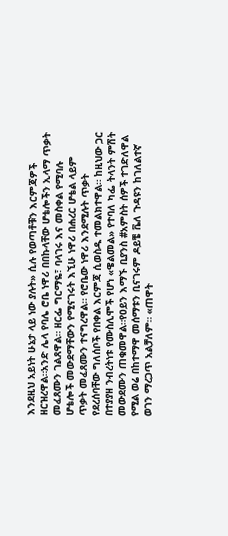እንደዚህ አይነት ሁኔታ ላይ ነው ያሉት» ሲሉ የወጣቶቹን እርምጃዎች ዘርዝረዋል።አንድ ሌላ የባሌ ሮቤ ነዋሪ በበኩላቸው ሆቴሎችን ኢላማ ጥቃት መፈጸሙን ገልጸዋል። ዘርፌ ግርማዬ፣ ባላገሩ እና መስቀል የሚባሉ ሆቴሎች መውደማቸውን የሚናገሩት እኚሁ ነዋሪ በሐረር ሆቴል ላይም ጥቃት መፈጸሙን ተናግረዋል። የሮቤው ነዋሪ እንደሚሉት ጥቃት የደረሰባቸው ግለሰቦች የበቀል እርምጃ ሲወስዱ ተመልክተዋል። ከዚህው ጋር በተያያዘ ንብረትነቱ የሙስሊሞች የሆነ «ዌልመል» የተባለ ካፌ ትላንት ምሽት መውደሙን ጠቁመዋል።የዐይን እማኙ ቢያንስ #አምስት ሰዎች ተገድለዋል የሚል ወሬ በከተማዋ መሰማቱን ቢናገሩም ዶይቼ ቬለ ጉዳዩን ከገለልተኛ ወገን ማረጋጥ አልቻለም። «ጠዋት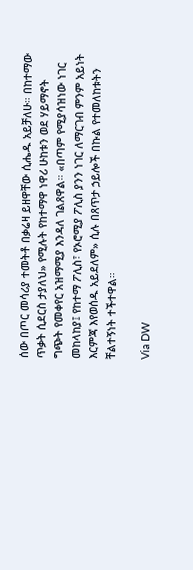ሰው በጦር መሳሪያ ተመትቶ በቃሬዛ ይዘዋቸው ሲሔዱ አይቻለሁ። በከተማው ጥቃት ሲደርስ ታያለህ» የሚሉት የከተማዋ ነዋሪ ሁከቱን ወደ ሃይማኖት ግጭት የመቀየር አዝማሚያ እንዳለ ገልጸዋል። «በጣም የሚያሳዝነው ነገር መከላከያ፤ የከተማ ፖሊስ፣ የኦሮሚያ ፖሊስ ያንን ነገር ለማርገብ ምንም አይነት እርምጃ እየወሰዱ አይደለም» ሲሉ በጸጥታ ኃይሎች በኩል የተመለከቱትን ቸልተኝነት ተችተዋል።

Via DW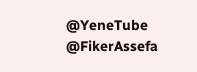@YeneTube @FikerAssefa